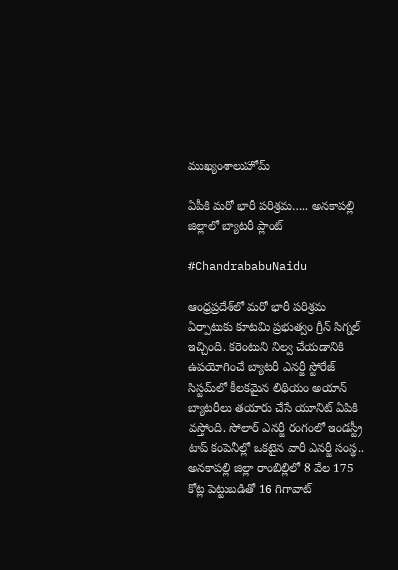ముఖ్యంశాలుహోమ్

ఏపీకి మరో భారీ పరిశ్రమ….. అనకాపల్లి జిల్లాలో బ్యాటరీ ప్లాంట్‌

#ChandrababuNaidu

ఆంధ్రప్రదేశ్‌లో మరో భారీ పరిశ్రమ ఏర్పాటుకు కూటమి ప్రభుత్వం గ్రీన్‌ సిగ్నల్‌ ఇచ్చింది. కరెంటుని నిల్వ చేయడానికి ఉపయోగించే బ్యాటరీ ఎనర్జీ స్టోరేజ్‌ సిస్టమ్‌లో కీలకమైన లిథియం అయాన్ బ్యాటరీలు తయారు చేసే యూనిట్‌ ఏపికి వస్తోంది. సోలార్‌ ఎనర్జీ రంగంలో ఇండస్ట్రీ టాప్‌ కంపెనీల్లో ఒకటైన వారీ ఎనర్జీ సంస్థ.. అనకాపల్లి జిల్లా రాంబిల్లిలో 8 వేల 175 కోట్ల పెట్టుబడితో 16 గిగావాట్‌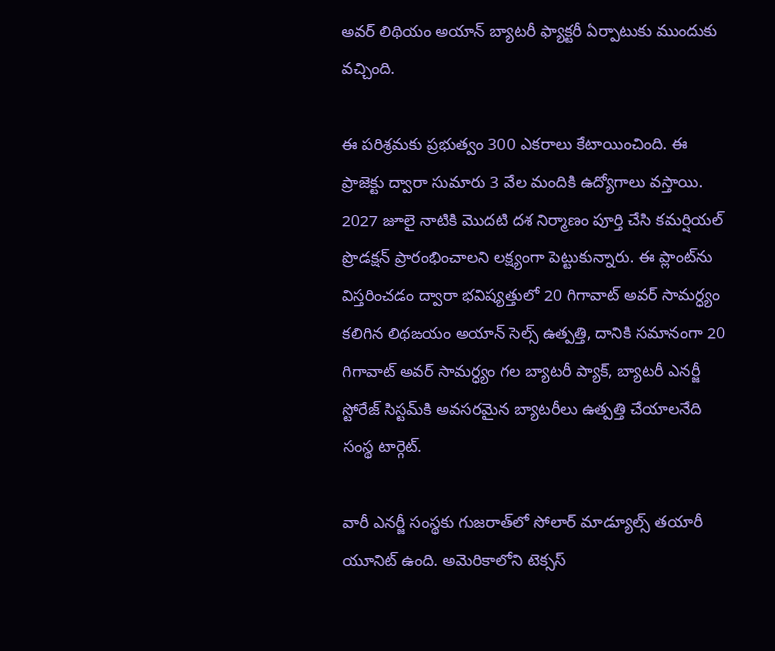అవర్ లిథియం అయాన్ బ్యాటరీ ఫ్యాక్టరీ ఏర్పాటుకు ముందుకు వచ్చింది.

ఈ పరిశ్రమకు ప్రభుత్వం 300 ఎకరాలు కేటాయించింది. ఈ ప్రాజెక్టు ద్వారా సుమారు 3 వేల మందికి ఉద్యోగాలు వస్తాయి. 2027 జూలై నాటికి మొదటి దశ నిర్మాణం పూర్తి చేసి కమర్షియల్‌ ప్రొడక్షన్ ప్రారంభించాలని లక్ష్యంగా పెట్టుకున్నారు. ఈ ప్లాంట్‌ను విస్తరించడం ద్వారా భవిష్యత్తులో 20 గిగావాట్‌ అవర్ సామర్ధ్యం కలిగిన లిథఙయం అయాన్ సెల్స్ ఉత్పత్తి, దానికి సమానంగా 20 గిగావాట్‌ అవర్ సామర్ధ్యం గల బ్యాటరీ ప్యాక్, బ్యాటరీ ఎనర్జీ స్టోరేజ్ సిస్టమ్‌కి అవసరమైన బ్యాటరీలు ఉత్పత్తి చేయాలనేది సంస్థ టార్గెట్.

వారీ ఎనర్జీ సంస్థకు గుజరాత్‌లో సోలార్ మాడ్యూల్స్ తయారీ యూనిట్‌ ఉంది. అమెరికాలోని టెక్సస్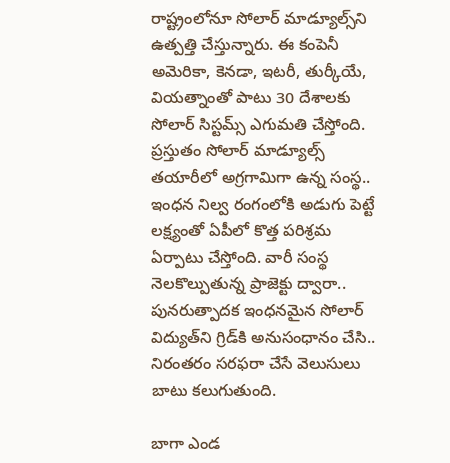రాష్ట్రంలోనూ సోలార్ మాడ్యూల్స్‌ని ఉత్పత్తి చేస్తున్నారు. ఈ కంపెనీ అమెరికా, కెనడా, ఇటరీ, తుర్కీయే, వియత్నాంతో పాటు 30 దేశాలకు సోలార్ సిస్టమ్స్ ఎగుమతి చేస్తోంది. ప్రస్తుతం సోలార్ మాడ్యూల్స్ తయారీలో అగ్రగామిగా ఉన్న సంస్థ.. ఇంధన నిల్వ రంగంలోకి అడుగు పెట్టే లక్ష్యంతో ఏపీలో కొత్త పరిశ్రమ ఏర్పాటు చేస్తోంది. వారీ సంస్థ నెలకొల్పుతున్న ప్రాజెక్టు ద్వారా.. పునరుత్పాదక ఇంధనమైన సోలార్‌ విద్యుత్‌ని గ్రిడ్‌కి అనుసంధానం చేసి.. నిరంతరం సరఫరా చేసే వెలుసులు బాటు కలుగుతుంది.

బాగా ఎండ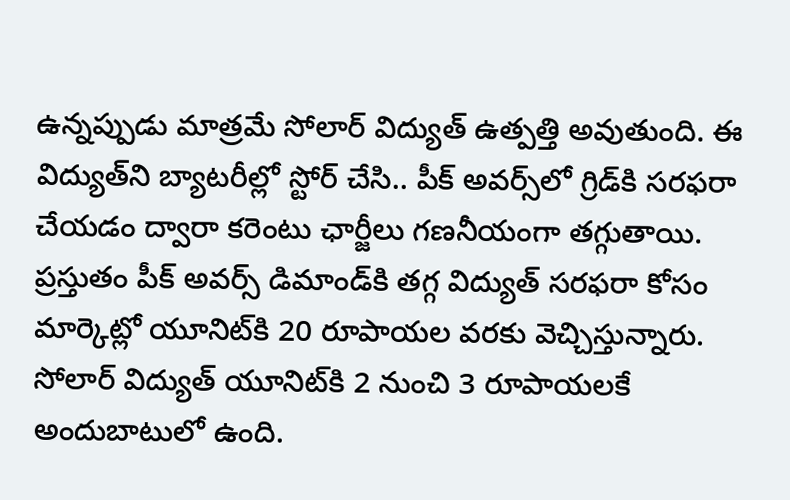ఉన్నప్పుడు మాత్రమే సోలార్ విద్యుత్‌ ఉత్పత్తి అవుతుంది. ఈ విద్యుత్‌ని బ్యాటరీల్లో స్టోర్‌ చేసి.. పీక్ అవర్స్‌లో గ్రిడ్‌కి సరఫరా చేయడం ద్వారా కరెంటు ఛార్జీలు గణనీయంగా తగ్గుతాయి. ప్రస్తుతం పీక్‌ అవర్స్ డిమాండ్‌కి తగ్గ విద్యుత్‌ సరఫరా కోసం మార్కెట్లో యూనిట్‌కి 20 రూపాయల వరకు వెచ్చిస్తున్నారు. సోలార్‌ విద్యుత్‌ యూనిట్‌కి 2 నుంచి 3 రూపాయలకే అందుబాటులో ఉంది.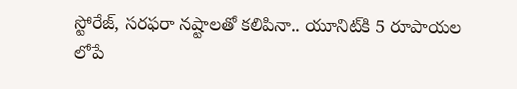స్టోరేజ్‌, సరఫరా నష్టాలతో కలిపినా.. యూనిట్‌కి 5 రూపాయల లోపే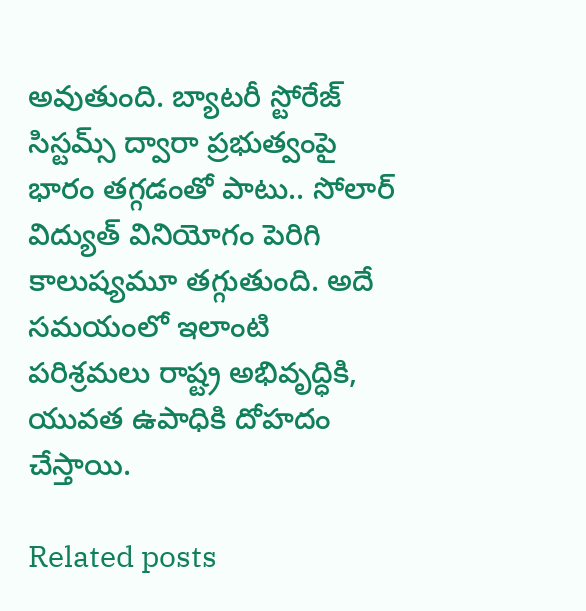అవుతుంది. బ్యాటరీ స్టోరేజ్‌ సిస్టమ్స్ ద్వారా ప్రభుత్వంపై భారం తగ్గడంతో పాటు.. సోలార్‌ విద్యుత్‌ వినియోగం పెరిగి కాలుష్యమూ తగ్గుతుంది. అదే సమయంలో ఇలాంటి పరిశ్రమలు రాష్ట్ర అభివృద్ధికి, యువత ఉపాధికి దోహదం చేస్తాయి.

Related posts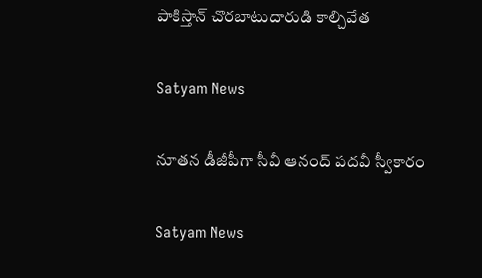పాకిస్తాన్ చొరబాటుదారుడి కాల్చివేత

Satyam News

నూతన డీజీపీగా సీవీ ఆనంద్ పదవీ స్వీకారం

Satyam News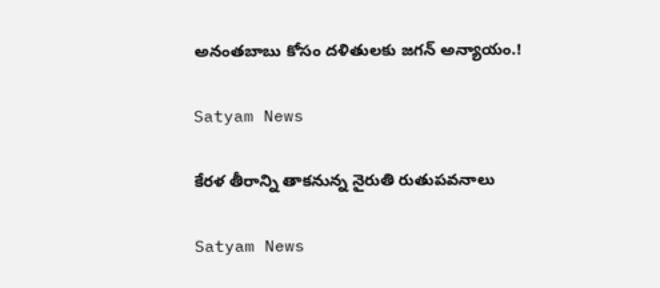అనంతబాబు కోసం దళితులకు జగన్‌ అన్యాయం.!

Satyam News

కేరళ తీరాన్ని తాకనున్న నైరుతి రుతుపవనాలు

Satyam News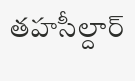తహసీల్దార్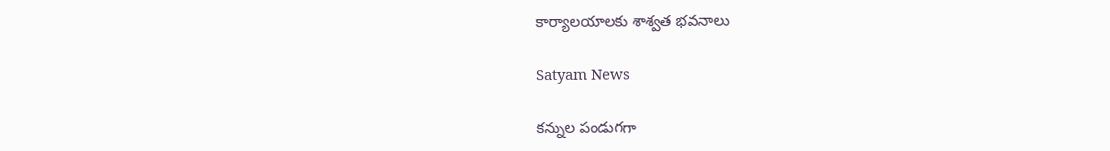కార్యాలయాలకు శాశ్వత భవనాలు

Satyam News

కన్నుల పండుగగా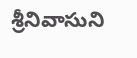శ్రీనివాసుని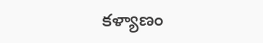కళ్యాణం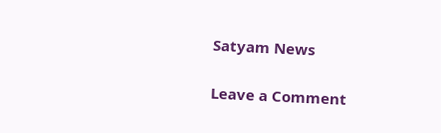Satyam News

Leave a Comment